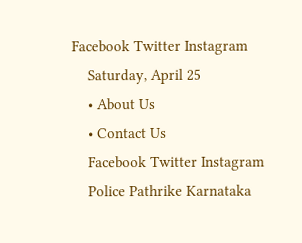Facebook Twitter Instagram
    Saturday, April 25
    • About Us
    • Contact Us
    Facebook Twitter Instagram
    Police Pathrike Karnataka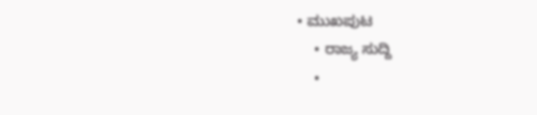• ಮುಖಪುಟ
    • ರಾಜ್ಯ ಸುದ್ದಿ
    •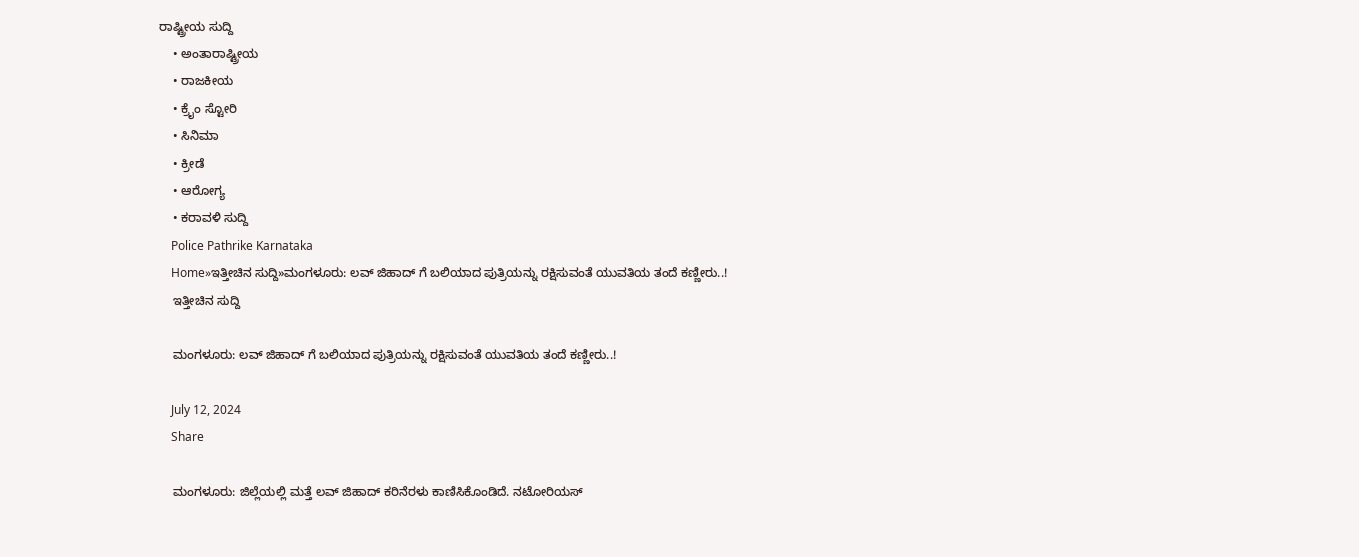ರಾಷ್ಟ್ರೀಯ ಸುದ್ದಿ
    • ಅಂತಾರಾಷ್ಟ್ರೀಯ
    • ರಾಜಕೀಯ
    • ಕ್ರೈಂ ಸ್ಟೋರಿ
    • ಸಿನಿಮಾ
    • ಕ್ರೀಡೆ
    • ಆರೋಗ್ಯ
    • ಕರಾವಳಿ ಸುದ್ದಿ
    Police Pathrike Karnataka
    Home»ಇತ್ತೀಚಿನ ಸುದ್ದಿ»ಮಂಗಳೂರು: ಲವ್‌ ಜಿಹಾದ್ ಗೆ ಬಲಿಯಾದ ಪುತ್ರಿಯನ್ನು ರಕ್ಷಿಸುವಂತೆ ಯುವತಿಯ ತಂದೆ ಕಣ್ಣೀರು..!
    ಇತ್ತೀಚಿನ ಸುದ್ದಿ

    ಮಂಗಳೂರು: ಲವ್‌ ಜಿಹಾದ್ ಗೆ ಬಲಿಯಾದ ಪುತ್ರಿಯನ್ನು ರಕ್ಷಿಸುವಂತೆ ಯುವತಿಯ ತಂದೆ ಕಣ್ಣೀರು..!

    July 12, 2024
    Share

    ಮಂಗಳೂರು: ಜಿಲ್ಲೆಯಲ್ಲಿ ಮತ್ತೆ ಲವ್‌ ಜಿಹಾದ್ ಕರಿನೆರಳು ಕಾಣಿಸಿಕೊಂಡಿದೆ. ನಟೋರಿಯಸ್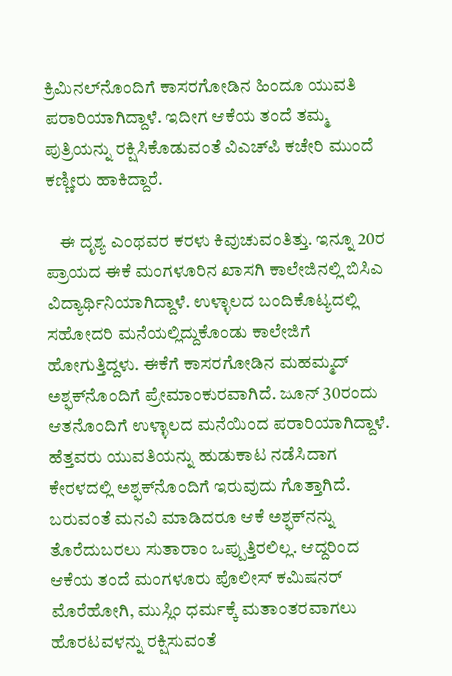ಕ್ರಿಮಿನಲ್‌ನೊಂದಿಗೆ ಕಾಸರಗೋಡಿನ ಹಿಂದೂ ಯುವತಿ ಪರಾರಿಯಾಗಿದ್ದಾಳೆ. ಇದೀಗ ಆಕೆಯ ತಂದೆ ತಮ್ಮ ಪುತ್ರಿಯನ್ನು ರಕ್ಷಿಸಿಕೊಡುವಂತೆ ವಿಎಚ್‌ಪಿ ಕಚೇರಿ ಮುಂದೆ ಕಣ್ಣೀರು ಹಾಕಿದ್ದಾರೆ.

    ಈ ದೃಶ್ಯ ಎಂಥವರ ಕರಳು ಕಿವುಚುವಂತಿತ್ತು. ಇನ್ನೂ 20ರ ಪ್ರಾಯದ ಈಕೆ ಮಂಗಳೂರಿನ ಖಾಸಗಿ ಕಾಲೇಜಿನಲ್ಲಿ ಬಿಸಿಎ ವಿದ್ಯಾರ್ಥಿನಿಯಾಗಿದ್ದಾಳೆ. ಉಳ್ಳಾಲದ ಬಂದಿಕೊಟ್ಯದಲ್ಲಿ ಸಹೋದರಿ ಮನೆಯಲ್ಲಿದ್ದುಕೊಂಡು ಕಾಲೇಜಿಗೆ ಹೋಗುತ್ತಿದ್ದಳು. ಈಕೆಗೆ ಕಾಸರಗೋಡಿನ ಮಹಮ್ಮದ್ ಅಶ್ಫಕ್‌ನೊಂದಿಗೆ ಪ್ರೇಮಾಂಕುರವಾಗಿದೆ. ಜೂನ್ 30ರಂದು ಆತನೊಂದಿಗೆ ಉಳ್ಳಾಲದ ಮನೆಯಿಂದ ಪರಾರಿಯಾಗಿದ್ದಾಳೆ. ಹೆತ್ತವರು ಯುವತಿಯನ್ನು ಹುಡುಕಾಟ ನಡೆಸಿದಾಗ ಕೇರಳದಲ್ಲಿ ಅಶ್ಫಕ್‌ನೊಂದಿಗೆ ಇರುವುದು ಗೊತ್ತಾಗಿದೆ. ಬರುವಂತೆ ಮನವಿ ಮಾಡಿದರೂ ಆಕೆ ಅಶ್ಫಕ್‌ನನ್ನು ತೊರೆದುಬರಲು ಸುತಾರಾಂ ಒಪ್ಪುತ್ತಿರಲಿಲ್ಲ. ಆದ್ದರಿಂದ ಆಕೆಯ ತಂದೆ ಮಂಗಳೂರು ಪೊಲೀಸ್ ಕಮಿಷನರ್ ಮೊರೆಹೋಗಿ, ಮುಸ್ಲಿಂ ಧರ್ಮಕ್ಕೆ ಮತಾಂತರವಾಗಲು ಹೊರಟವಳನ್ನು ರಕ್ಷಿಸುವಂತೆ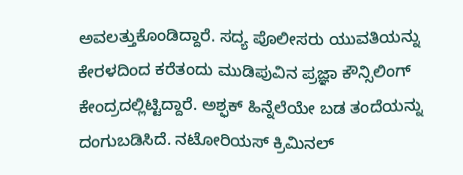ಅವಲತ್ತುಕೊಂಡಿದ್ದಾರೆ. ಸದ್ಯ ಪೊಲೀಸರು ಯುವತಿಯನ್ನು ಕೇರಳದಿಂದ ಕರೆತಂದು ಮುಡಿಪುವಿನ ಪ್ರಜ್ಞಾ ಕೌನ್ಸಿಲಿಂಗ್ ಕೇಂದ್ರದಲ್ಲಿಟ್ಟಿದ್ದಾರೆ. ಅಶ್ಫಕ್ ಹಿನ್ನೆಲೆಯೇ ಬಡ ತಂದೆಯನ್ನು ದಂಗುಬಡಿಸಿದೆ. ನಟೋರಿಯಸ್ ಕ್ರಿಮಿನಲ್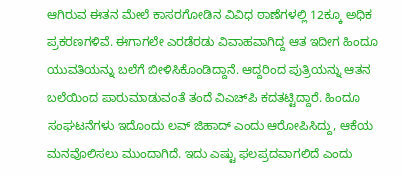ಆಗಿರುವ ಈತನ ಮೇಲೆ ಕಾಸರಗೋಡಿನ ವಿವಿಧ ಠಾಣೆಗಳಲ್ಲಿ 12ಕ್ಕೂ ಅಧಿಕ ಪ್ರಕರಣಗಳಿವೆ. ಈಗಾಗಲೇ ಎರಡೆರಡು ವಿವಾಹವಾಗಿದ್ದ ಆತ ಇದೀಗ ಹಿಂದೂ ಯುವತಿಯನ್ನು ಬಲೆಗೆ ಬೀಳಿಸಿಕೊಂಡಿದ್ದಾನೆ. ಆದ್ದರಿಂದ ಪುತ್ರಿಯನ್ನು ಆತನ ಬಲೆಯಿಂದ ಪಾರುಮಾಡುವಂತೆ ತಂದೆ ವಿಎಚ್‌ಪಿ ಕದತಟ್ಟಿದ್ದಾರೆ. ಹಿಂದೂ ಸಂಘಟನೆಗಳು ಇದೊಂದು ಲವ್‌ ಜಿಹಾದ್ ಎಂದು ಆರೋಪಿಸಿದ್ದು, ಆಕೆಯ ಮನವೊಲಿಸಲು ಮುಂದಾಗಿದೆ. ಇದು ಎಷ್ಟು ಫಲಪ್ರದವಾಗಲಿದೆ ಎಂದು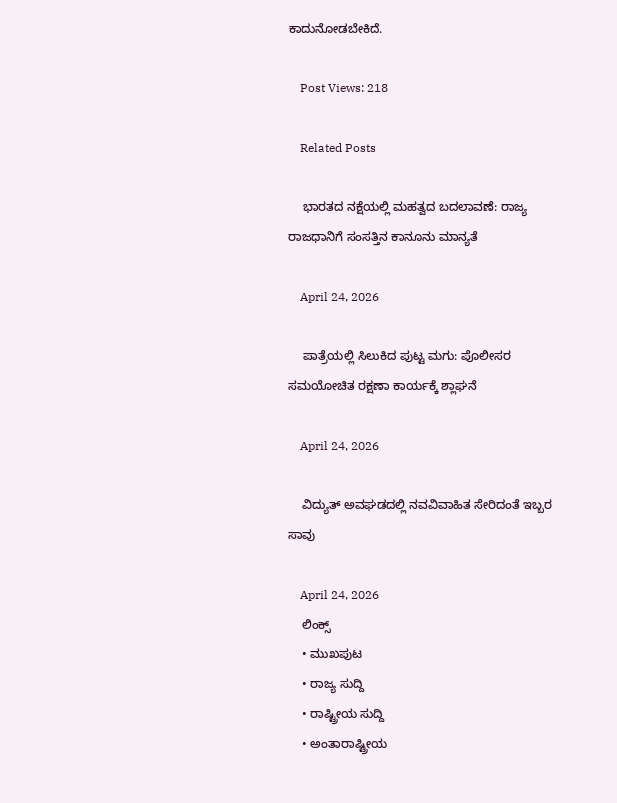ಕಾದುನೋಡಬೇಕಿದೆ.

    Post Views: 218

    Related Posts

    ಭಾರತದ ನಕ್ಷೆಯಲ್ಲಿ ಮಹತ್ವದ ಬದಲಾವಣೆ: ರಾಜ್ಯ ರಾಜಧಾನಿಗೆ ಸಂಸತ್ತಿನ ಕಾನೂನು ಮಾನ್ಯತೆ

    April 24, 2026

    ಪಾತ್ರೆಯಲ್ಲಿ ಸಿಲುಕಿದ ಪುಟ್ಟ ಮಗು: ಪೊಲೀಸರ ಸಮಯೋಚಿತ ರಕ್ಷಣಾ ಕಾರ್ಯಕ್ಕೆ ಶ್ಲಾಘನೆ

    April 24, 2026

    ವಿದ್ಯುತ್ ಅವಘಡದಲ್ಲಿ ನವವಿವಾಹಿತ ಸೇರಿದಂತೆ ಇಬ್ಬರ ಸಾವು

    April 24, 2026
    ಲಿಂಕ್ಸ್
    • ಮುಖಪುಟ
    • ರಾಜ್ಯ ಸುದ್ದಿ
    • ರಾಷ್ಟ್ರೀಯ ಸುದ್ದಿ
    • ಅಂತಾರಾಷ್ಟ್ರೀಯ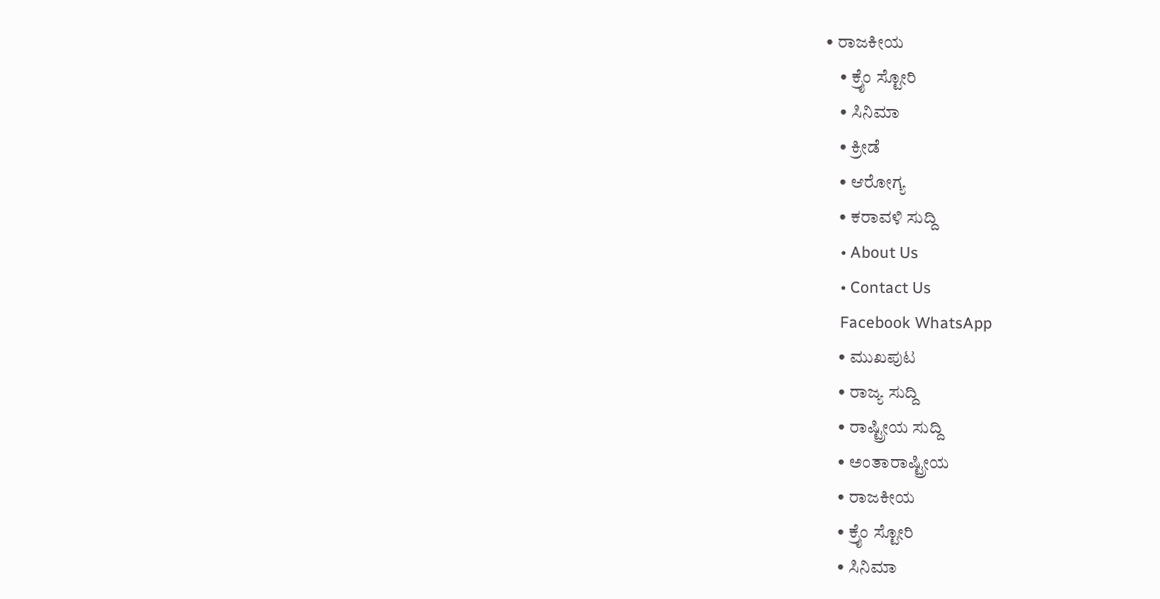• ರಾಜಕೀಯ
    • ಕ್ರೈಂ ಸ್ಟೋರಿ
    • ಸಿನಿಮಾ
    • ಕ್ರೀಡೆ
    • ಆರೋಗ್ಯ
    • ಕರಾವಳಿ ಸುದ್ದಿ
    • About Us
    • Contact Us
    Facebook WhatsApp
    • ಮುಖಪುಟ
    • ರಾಜ್ಯ ಸುದ್ದಿ
    • ರಾಷ್ಟ್ರೀಯ ಸುದ್ದಿ
    • ಅಂತಾರಾಷ್ಟ್ರೀಯ
    • ರಾಜಕೀಯ
    • ಕ್ರೈಂ ಸ್ಟೋರಿ
    • ಸಿನಿಮಾ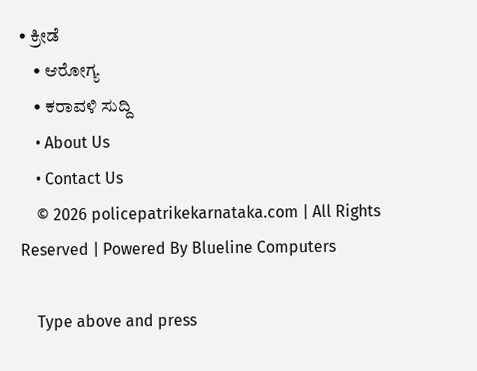• ಕ್ರೀಡೆ
    • ಆರೋಗ್ಯ
    • ಕರಾವಳಿ ಸುದ್ದಿ
    • About Us
    • Contact Us
    © 2026 policepatrikekarnataka.com | All Rights Reserved | Powered By Blueline Computers

    Type above and press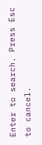Enter to search. Press Esc to cancel.